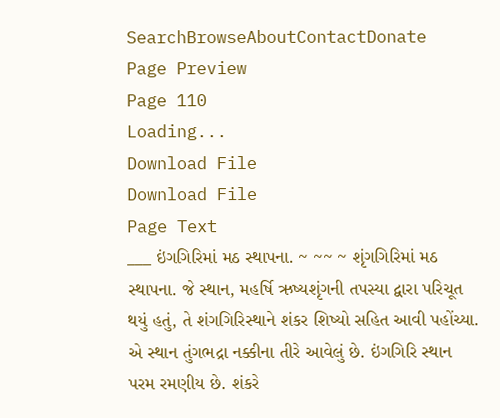SearchBrowseAboutContactDonate
Page Preview
Page 110
Loading...
Download File
Download File
Page Text
___ ઇંગગિરિમાં મઠ સ્થાપના. ~ ~~ ~ શૃંગગિરિમાં મઠ સ્થાપના. જે સ્થાન, મહર્ષિ ઋષ્યશૃંગની તપસ્યા દ્વારા પરિચૂત થયું હતું, તે શંગગિરિસ્થાને શંકર શિષ્યો સહિત આવી પહોંચ્યા. એ સ્થાન તુંગભદ્રા નક્કીના તીરે આવેલું છે. ઇંગગિરિ સ્થાન પરમ રમણીય છે. શંકરે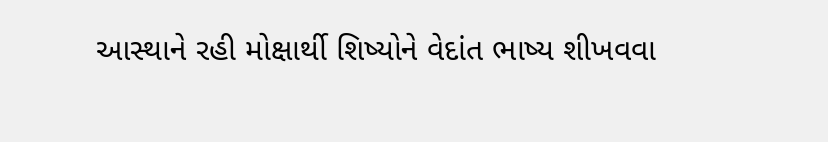આસ્થાને રહી મોક્ષાર્થી શિષ્યોને વેદાંત ભાષ્ય શીખવવા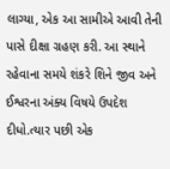લાગ્યા, એક આ સામીએ આવી તેની પાસે દીક્ષા ગ્રહણ કરી. આ સ્થાને રહેવાના સમયે શંકરે શિને જીવ અને ઈશ્વરના અંક્ય વિષયે ઉપદેશ દીધો.ત્યાર પછી એક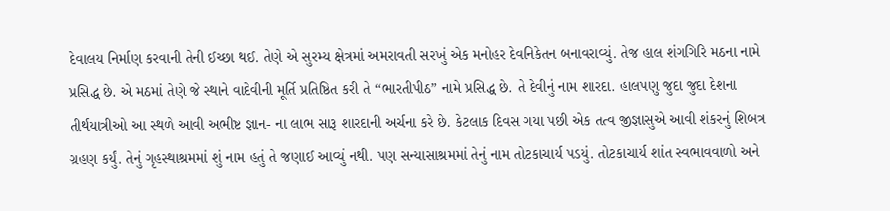દેવાલય નિર્માણ કરવાની તેની ઈચ્છા થઈ. તેણે એ સુરમ્ય ક્ષેત્રમાં અમરાવતી સરખું એક મનોહર દેવનિકેતન બનાવરાવ્યું. તેજ હાલ શંગગિરિ મઠના નામે પ્રસિદ્ધ છે. એ મઠમાં તેણે જે સ્થાને વાદેવીની મૂર્તિ પ્રતિષ્ઠિત કરી તે “ભારતીપીઠ” નામે પ્રસિદ્ધ છે. તે દેવીનું નામ શારદા. હાલપણુ જુદા જુદા દેશના તીર્થયાત્રીઓ આ સ્થળે આવી અભીષ્ટ જ્ઞાન- ના લાભ સારૂ શારદાની અર્ચના કરે છે. કેટલાક દિવસ ગયા પછી એક તત્વ જીજ્ઞાસુએ આવી શંકરનું શિબત્ર ગ્રહણ કર્યું. તેનું ગૃહસ્થાશ્રમમાં શું નામ હતું તે જણાઈ આવ્યું નથી. પણ સન્યાસાશ્રમમાં તેનું નામ તોટકાચાર્ય પડયું. તોટકાચાર્ય શાંત સ્વભાવવાળો અને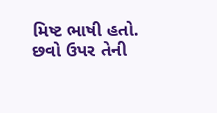મિષ્ટ ભાષી હતો. છવો ઉપર તેની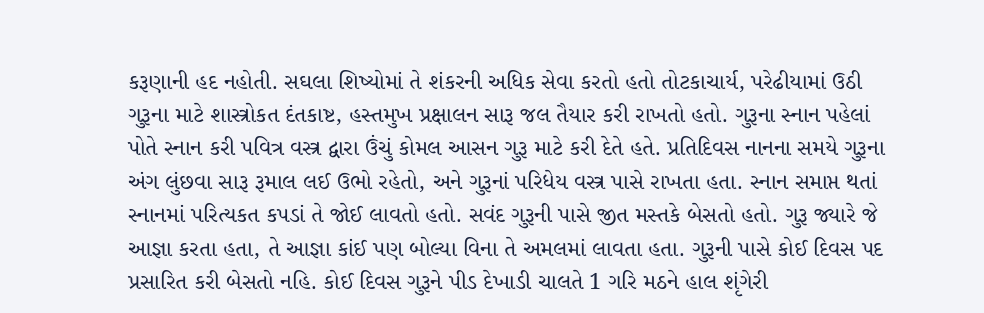કરૂણાની હદ નહોતી. સઘલા શિષ્યોમાં તે શંકરની અધિક સેવા કરતો હતો તોટકાચાર્ય, પરેઢીયામાં ઉઠી ગુરૂના માટે શાસ્ત્રોકત દંતકાષ્ટ, હસ્તમુખ પ્રક્ષાલન સારૂ જલ તૈયાર કરી રાખતો હતો. ગુરૂના સ્નાન પહેલાં પોતે સ્નાન કરી પવિત્ર વસ્ત્ર દ્વારા ઉંચું કોમલ આસન ગુરૂ માટે કરી દેતે હતે. પ્રતિદિવસ નાનના સમયે ગુરૂના અંગ લુંછવા સારૂ રૂમાલ લઈ ઉભો રહેતો, અને ગુરૂનાં પરિધેય વસ્ત્ર પાસે રાખતા હતા. સ્નાન સમાપ્ત થતાં સ્નાનમાં પરિત્યકત કપડાં તે જોઈ લાવતો હતો. સવંદ ગુરૂની પાસે જીત મસ્તકે બેસતો હતો. ગુરૂ જ્યારે જે આજ્ઞા કરતા હતા, તે આજ્ઞા કાંઈ પણ બોલ્યા વિના તે અમલમાં લાવતા હતા. ગુરૂની પાસે કોઈ દિવસ પદ પ્રસારિત કરી બેસતો નહિ. કોઈ દિવસ ગુરૂને પીડ દેખાડી ચાલતે 1 ગરિ મઠને હાલ શૃંગેરી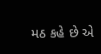મઠ કહે છે એ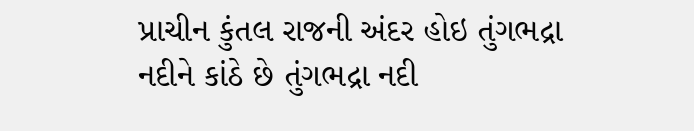પ્રાચીન કુંતલ રાજની અંદર હોઇ તુંગભદ્રા નદીને કાંઠે છે તુંગભદ્રા નદી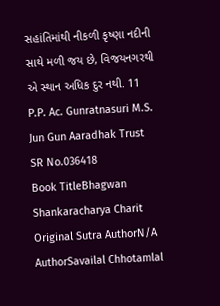સહાંતિમાંથી નીકળી કૃષ્ણા નદીની સાથે મળી જય છે, વિજયનગરથી એ સ્થાન અધિક દુર નથી. 11 P.P. Ac. Gunratnasuri M.S. Jun Gun Aaradhak Trust
SR No.036418
Book TitleBhagwan Shankaracharya Charit
Original Sutra AuthorN/A
AuthorSavailal Chhotamlal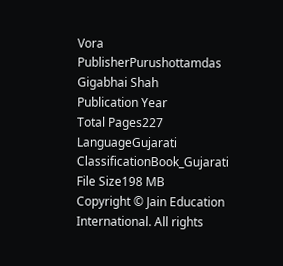Vora
PublisherPurushottamdas Gigabhai Shah
Publication Year
Total Pages227
LanguageGujarati
ClassificationBook_Gujarati
File Size198 MB
Copyright © Jain Education International. All rights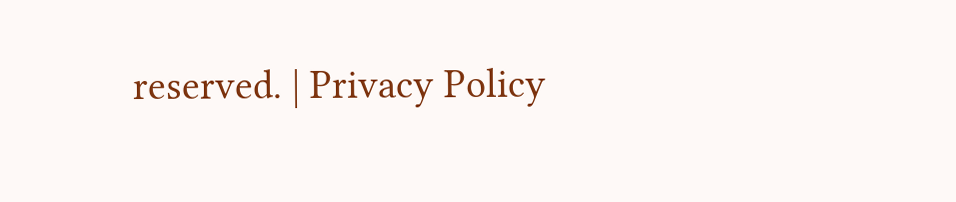reserved. | Privacy Policy